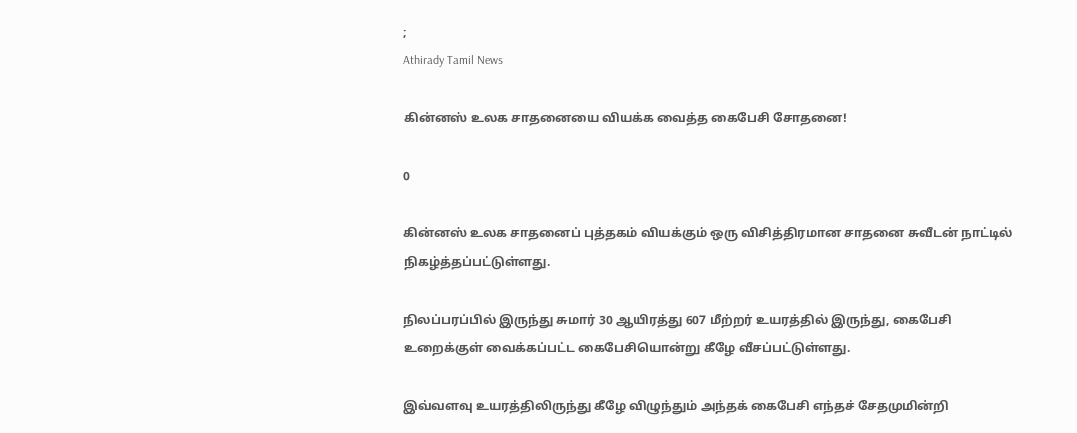;
Athirady Tamil News

கின்னஸ் உலக சாதனையை வியக்க வைத்த கைபேசி சோதனை!

0

கின்னஸ் உலக சாதனைப் புத்தகம் வியக்கும் ஒரு விசித்திரமான சாதனை சுவீடன் நாட்டில் நிகழ்த்தப்பட்டுள்ளது.

நிலப்பரப்பில் இருந்து சுமார் 30 ஆயிரத்து 607 மீற்றர் உயரத்தில் இருந்து, கைபேசி உறைக்குள் வைக்கப்பட்ட கைபேசியொன்று கீழே வீசப்பட்டுள்ளது.

இவ்வளவு உயரத்திலிருந்து கீழே விழுந்தும் அந்தக் கைபேசி எந்தச் சேதமுமின்றி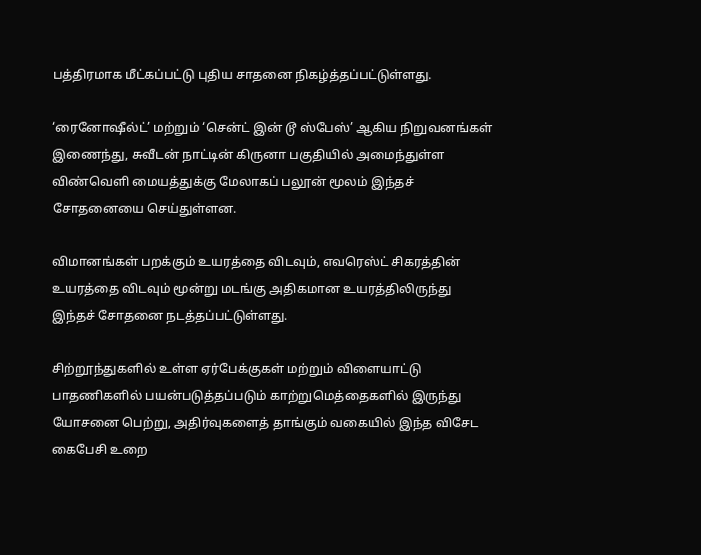பத்திரமாக மீட்கப்பட்டு புதிய சாதனை நிகழ்த்தப்பட்டுள்ளது.

‘ரைனோஷீல்ட்’ மற்றும் ‘சென்ட் இன் டூ ஸ்பேஸ்’ ஆகிய நிறுவனங்கள் இணைந்து, சுவீடன் நாட்டின் கிருனா பகுதியில் அமைந்துள்ள விண்வெளி மையத்துக்கு மேலாகப் பலூன் மூலம் இந்தச் சோதனையை செய்துள்ளன.

விமானங்கள் பறக்கும் உயரத்தை விடவும், எவரெஸ்ட் சிகரத்தின் உயரத்தை விடவும் மூன்று மடங்கு அதிகமான உயரத்திலிருந்து இந்தச் சோதனை நடத்தப்பட்டுள்ளது.

சிற்றூந்துகளில் உள்ள ஏர்பேக்குகள் மற்றும் விளையாட்டு பாதணிகளில் பயன்படுத்தப்படும் காற்றுமெத்தைகளில் இருந்து யோசனை பெற்று, அதிர்வுகளைத் தாங்கும் வகையில் இந்த விசேட கைபேசி உறை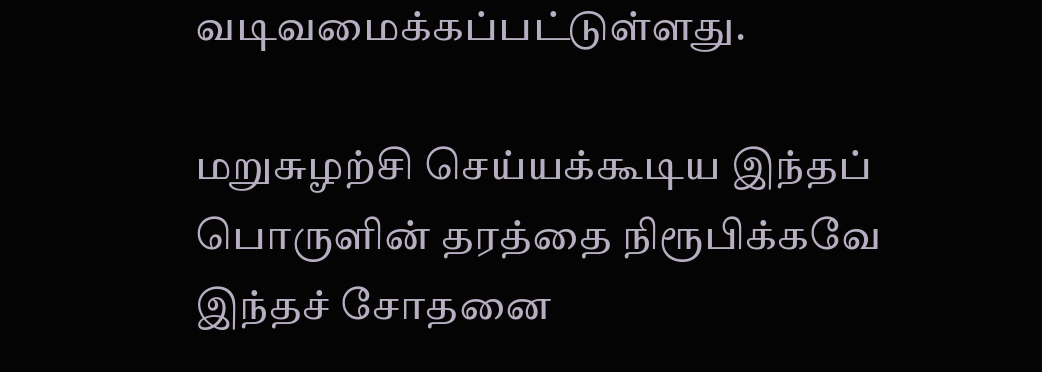வடிவமைக்கப்பட்டுள்ளது.

மறுசுழற்சி செய்யக்கூடிய இந்தப் பொருளின் தரத்தை நிரூபிக்கவே இந்தச் சோதனை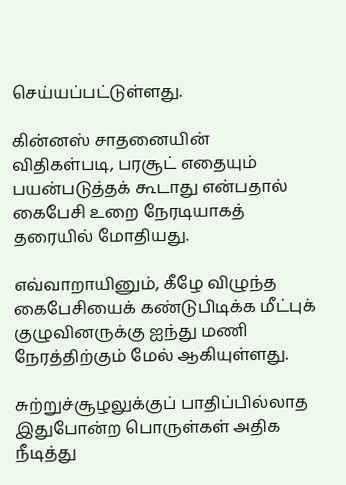செய்யப்பட்டுள்ளது.

கின்னஸ் சாதனையின் விதிகள்படி, பரசூட் எதையும் பயன்படுத்தக் கூடாது என்பதால் கைபேசி உறை நேரடியாகத் தரையில் மோதியது.

எவ்வாறாயினும், கீழே விழுந்த கைபேசியைக் கண்டுபிடிக்க மீட்புக் குழுவினருக்கு ஐந்து மணி நேரத்திற்கும் மேல் ஆகியுள்ளது.

சுற்றுச்சூழலுக்குப் பாதிப்பில்லாத இதுபோன்ற பொருள்கள் அதிக நீடித்து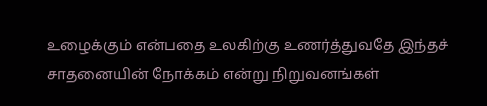உழைக்கும் என்பதை உலகிற்கு உணர்த்துவதே இந்தச் சாதனையின் நோக்கம் என்று நிறுவனங்கள்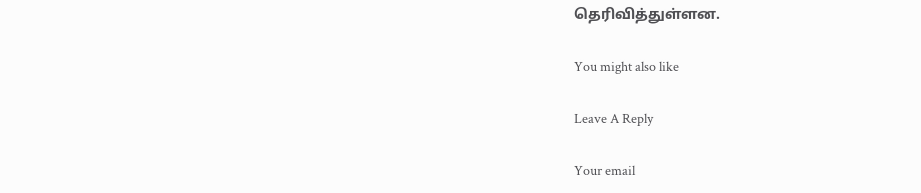தெரிவித்துள்ளன.

You might also like

Leave A Reply

Your email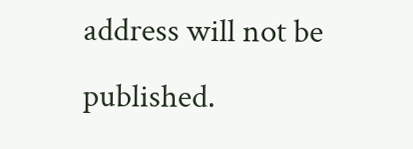address will not be published.